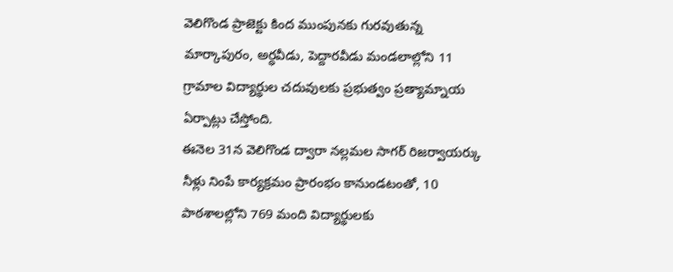వెలిగొండ ప్రాజెక్టు కింద ముంపునకు గురవుతున్న మార్కాపురం, అర్ధవీడు, పెద్దారవీడు మండలాల్లోని 11 గ్రామాల విద్యార్థుల చదువులకు ప్రభుత్వం ప్రత్యామ్నాయ ఏర్పాట్లు చేస్తోంది.
ఈనెల 31న వెలిగొండ ద్వారా నల్లమల సాగర్ రిజర్వాయర్కు నీళ్లు నింపే కార్యక్రమం ప్రారంభం కానుండటంతో, 10 పాఠశాలల్లోని 769 మంది విద్యార్థులకు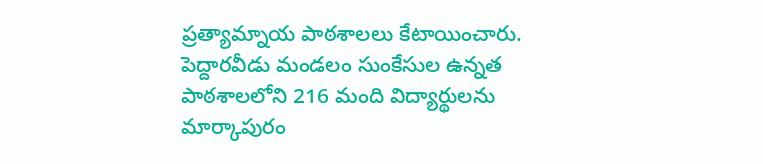ప్రత్యామ్నాయ పాఠశాలలు కేటాయించారు.
పెద్దారవీడు మండలం సుంకేసుల ఉన్నత పాఠశాలలోని 216 మంది విద్యార్థులను మార్కాపురం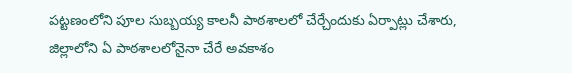పట్టణంలోని పూల సుబ్బయ్య కాలనీ పాఠశాలలో చేర్చేందుకు ఏర్పాట్లు చేశారు, జిల్లాలోని ఏ పాఠశాలలోనైనా చేరే అవకాశం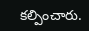కల్పించారు.